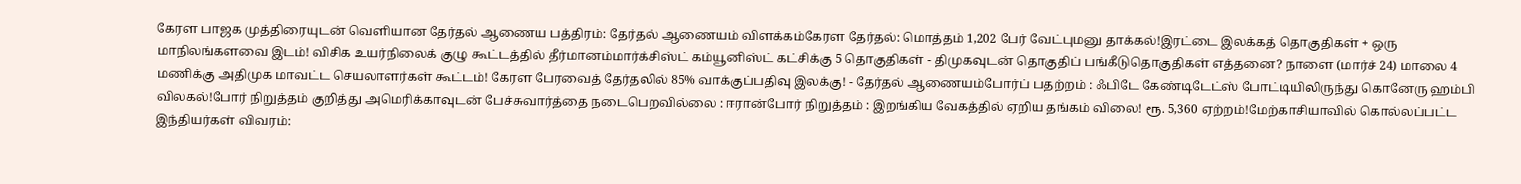கேரள பாஜக முத்திரையுடன் வெளியான தேர்தல் ஆணைய பத்திரம்: தேர்தல் ஆணையம் விளக்கம்கேரள தேர்தல்: மொத்தம் 1,202 பேர் வேட்புமனு தாக்கல்!இரட்டை இலக்கத் தொகுதிகள் + ஒரு மாநிலங்களவை இடம்! விசிக உயர்நிலைக் குழு கூட்டத்தில் தீர்மானம்மார்க்சிஸ்ட் கம்யூனிஸ்ட் கட்சிக்கு 5 தொகுதிகள் - திமுகவுடன் தொகுதிப் பங்கீடுதொகுதிகள் எத்தனை? நாளை (மார்ச் 24) மாலை 4 மணிக்கு அதிமுக மாவட்ட செயலாளர்கள் கூட்டம்! கேரள பேரவைத் தேர்தலில் 85% வாக்குப்பதிவு இலக்கு! - தேர்தல் ஆணையம்போர்ப் பதற்றம் : ஃபிடே கேண்டிடேட்ஸ் போட்டியிலிருந்து கொனேரு ஹம்பி விலகல்!போர் நிறுத்தம் குறித்து அமெரிக்காவுடன் பேச்சுவார்த்தை நடைபெறவில்லை : ஈரான்போர் நிறுத்தம் : இறங்கிய வேகத்தில் ஏறிய தங்கம் விலை! ரூ. 5,360 ஏற்றம்!மேற்காசியாவில் கொல்லப்பட்ட இந்தியர்கள் விவரம்: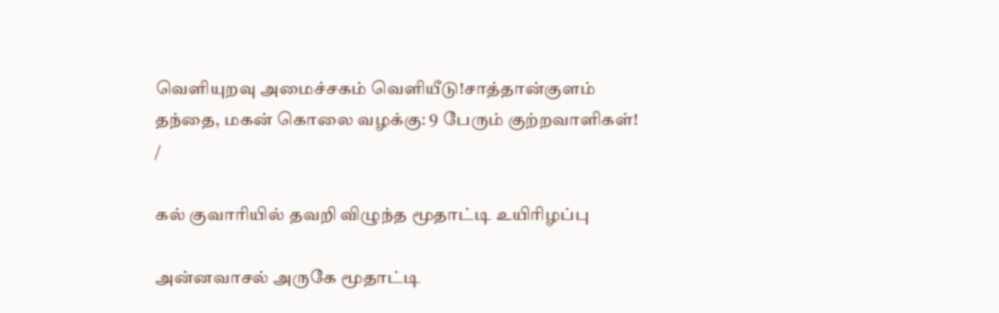வெளியுறவு அமைச்சகம் வெளியீடு!சாத்தான்குளம் தந்தை, மகன் கொலை வழக்கு: 9 பேரும் குற்றவாளிகள்!
/

கல் குவாரியில் தவறி விழுந்த மூதாட்டி உயிரிழப்பு

அன்னவாசல் அருகே மூதாட்டி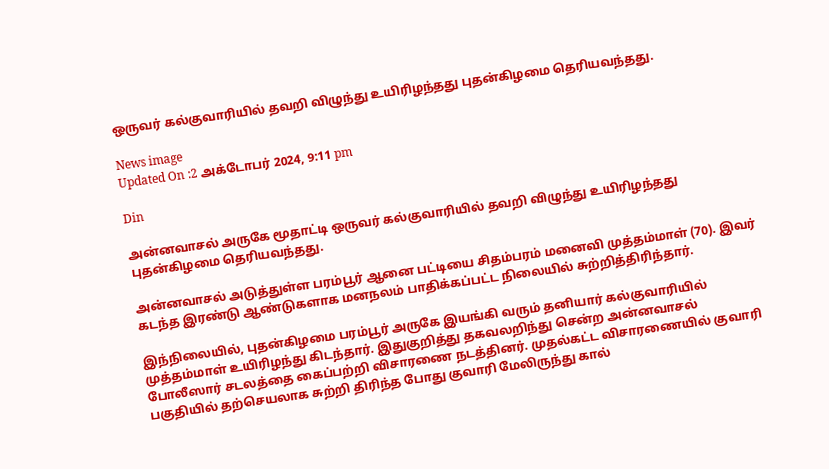ஒருவர் கல்குவாரியில் தவறி விழுந்து உயிரிழந்தது புதன்கிழமை தெரியவந்தது.

News image
Updated On :2 அக்டோபர் 2024, 9:11 pm

Din

அன்னவாசல் அருகே மூதாட்டி ஒருவர் கல்குவாரியில் தவறி விழுந்து உயிரிழந்தது புதன்கிழமை தெரியவந்தது.

அன்னவாசல் அடுத்துள்ள பரம்பூர் ஆனை பட்டியை சிதம்பரம் மனைவி முத்தம்மாள் (70). இவர் கடந்த இரண்டு ஆண்டுகளாக மனநலம் பாதிக்கப்பட்ட நிலையில் சுற்றித்திரிந்தார்.

இந்நிலையில், புதன்கிழமை பரம்பூர் அருகே இயங்கி வரும் தனியார் கல்குவாரியில் முத்தம்மாள் உயிரிழந்து கிடந்தார். இதுகுறித்து தகவலறிந்து சென்ற அன்னவாசல் போலீஸார் சடலத்தை கைப்பற்றி விசாரணை நடத்தினர். முதல்கட்ட விசாரணையில் குவாரி பகுதியில் தற்செயலாக சுற்றி திரிந்த போது குவாரி மேலிருந்து கால்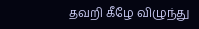தவறி கீழே விழுந்து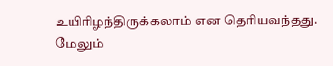உயிரிழந்திருக்கலாம் என தெரியவந்தது. மேலும்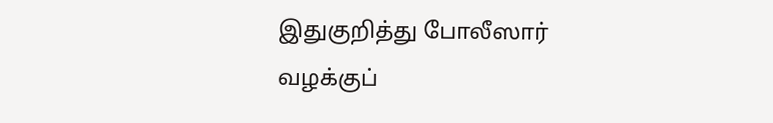இதுகுறித்து போலீஸார் வழக்குப்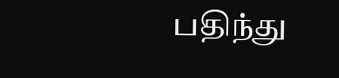பதிந்து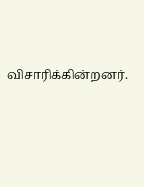விசாரிக்கின்றனர்.